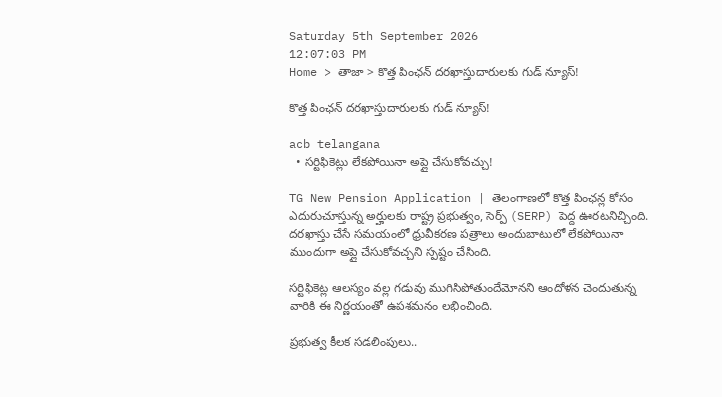Saturday 5th September 2026
12:07:03 PM
Home > తాజా > కొత్త పింఛన్ దరఖాస్తుదారులకు గుడ్ న్యూస్!

కొత్త పింఛన్ దరఖాస్తుదారులకు గుడ్ న్యూస్!

acb telangana
  • సర్టిఫికెట్లు లేకపోయినా అప్లై చేసుకోవచ్చు!

TG New Pension Application | తెలంగాణలో కొత్త పింఛన్ల కోసం ఎదురుచూస్తున్న అర్హులకు రాష్ట్ర ప్రభుత్వం, సెర్ప్ (SERP) పెద్ద ఊరటనిచ్చింది. దరఖాస్తు చేసే సమయంలో ధ్రువీకరణ పత్రాలు అందుబాటులో లేకపోయినా ముందుగా అప్లై చేసుకోవచ్చని స్పష్టం చేసింది.

సర్టిఫికెట్ల ఆలస్యం వల్ల గడువు ముగిసిపోతుందేమోనని ఆందోళన చెందుతున్న వారికి ఈ నిర్ణయంతో ఉపశమనం లభించింది.

ప్రభుత్వ కీలక సడలింపులు..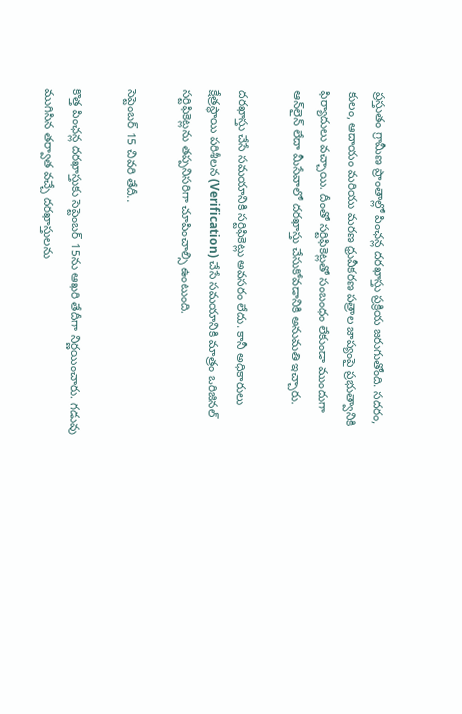ప్రస్తుతం గ్రామీణ ప్రాంతాల్లో పింఛన్ల దరఖాస్తు ప్రక్రియ జరుగుతోంది. సదరం, కులం, ఆదాయం మరియు మరణ ధ్రువీకరణ పత్రాల జాప్యంపై ప్రభుత్వానికి ఫిర్యాదులు వచ్చాయి. దీంతో సర్టిఫికెట్లతో సంబంధం లేకుండా ముందుగా ఆన్‌లైన్ లేదా మీసేవాలో దరఖాస్తు చేసుకోవడానికి అనుమతి ఇచ్చారు.

దరఖాస్తు చేసే సమయానికి సర్టిఫికెట్లు అవసరం లేదు. కానీ అధికారులు క్షేత్రస్థాయి పరిశీలన (Verification) చేసే సమయానికి మాత్రం ఒరిజినల్ సర్టిఫికెట్లను తప్పనిసరిగా చూపించాల్సి ఉంటుంది.

సెప్టెంబర్ 15 చివరి తేదీ..

కొత్త పింఛన్ల దరఖాస్తుకు సెప్టెంబర్ 15ను ఆఖరి తేదీగా నిర్ణయించారు. గడువు ముగిసిన తర్వాత వచ్చే దరఖాస్తులను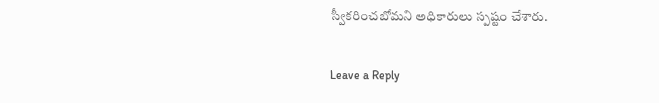స్వీకరించబోమని అధికారులు స్పష్టం చేశారు.

Leave a Reply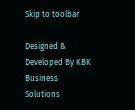Skip to toolbar

Designed & Developed By KBK Business Solutions